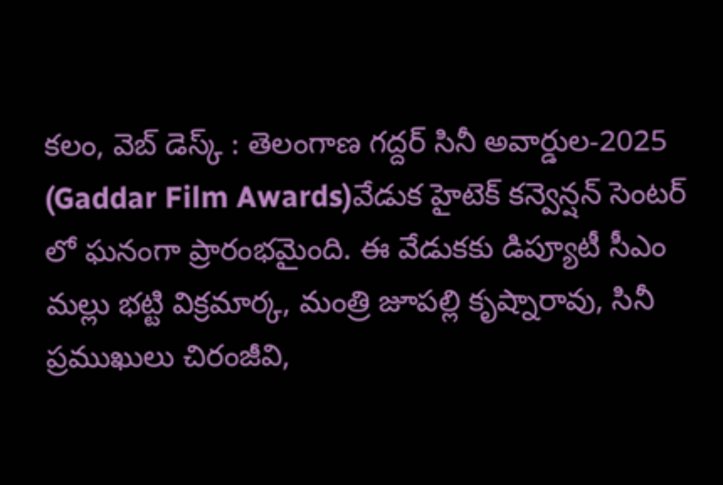కలం, వెబ్ డెస్క్ : తెలంగాణ గద్దర్ సినీ అవార్డుల-2025 (Gaddar Film Awards)వేడుక హైటెక్ కన్వెన్షన్ సెంటర్ లో ఘనంగా ప్రారంభమైంది. ఈ వేడుకకు డిప్యూటీ సీఎం మల్లు భట్టి విక్రమార్క, మంత్రి జూపల్లి కృష్నారావు, సినీ ప్రముఖులు చిరంజీవి,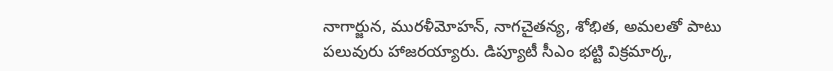నాగార్జున, మురళీమోహన్, నాగచైతన్య, శోభిత, అమలతో పాటు పలువురు హాజరయ్యారు. డిప్యూటీ సీఎం భట్టి విక్రమార్క,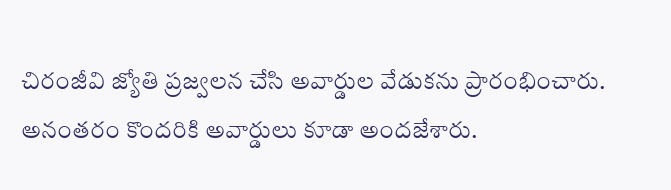చిరంజీవి జ్యోతి ప్రజ్వలన చేసి అవార్డుల వేడుకను ప్రారంభించారు. అనంతరం కొందరికి అవార్డులు కూడా అందజేశారు.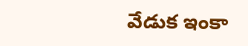వేడుక ఇంకా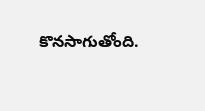కొనసాగుతోంది.